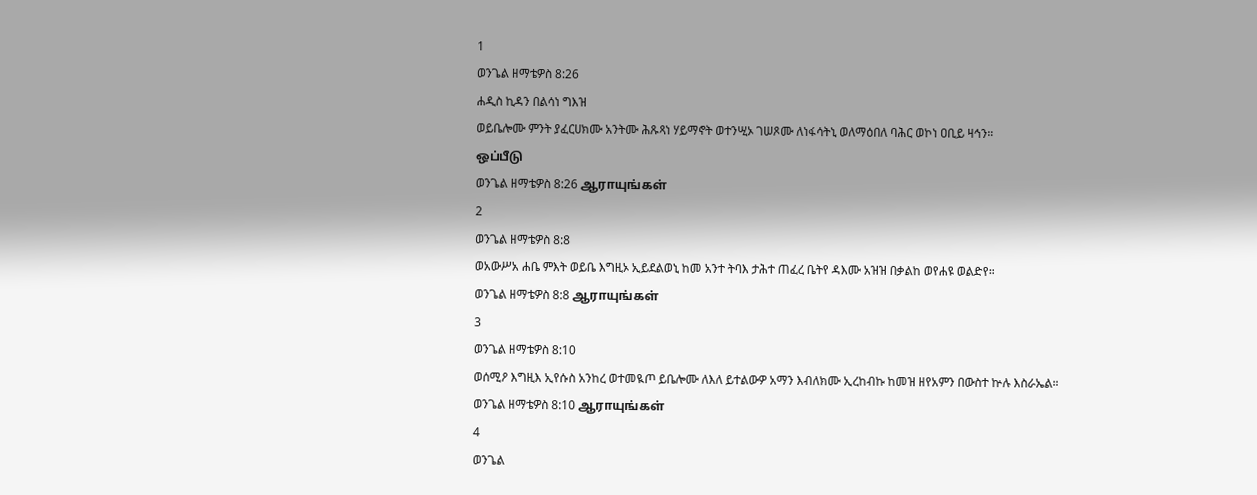1
ወንጌል ዘማቴዎስ 8:26
ሐዲስ ኪዳን በልሳነ ግእዝ
ወይቤሎሙ ምንት ያፈርሀክሙ አንትሙ ሕጹጻነ ሃይማኖት ወተንሢኦ ገሠጾሙ ለነፋሳትኒ ወለማዕበለ ባሕር ወኮነ ዐቢይ ዛኅን።
ஒப்பீடு
ወንጌል ዘማቴዎስ 8:26 ஆராயுங்கள்
2
ወንጌል ዘማቴዎስ 8:8
ወአውሥአ ሐቤ ምእት ወይቤ እግዚኦ ኢይደልወኒ ከመ አንተ ትባእ ታሕተ ጠፈረ ቤትየ ዳእሙ አዝዝ በቃልከ ወየሐዩ ወልድየ።
ወንጌል ዘማቴዎስ 8:8 ஆராயுங்கள்
3
ወንጌል ዘማቴዎስ 8:10
ወሰሚዖ እግዚእ ኢየሱስ አንከረ ወተመዪጦ ይቤሎሙ ለእለ ይተልውዎ አማን እብለክሙ ኢረከብኩ ከመዝ ዘየአምን በውስተ ኵሉ እስራኤል።
ወንጌል ዘማቴዎስ 8:10 ஆராயுங்கள்
4
ወንጌል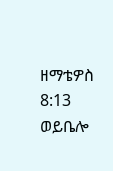ዘማቴዎስ 8:13
ወይቤሎ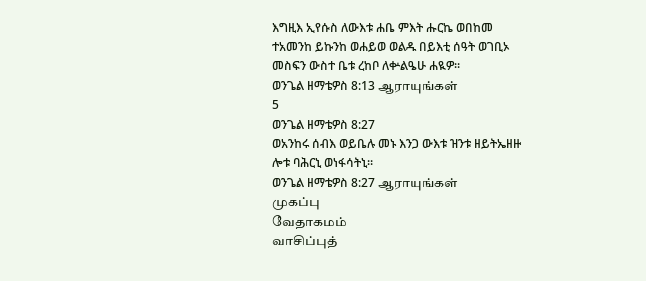እግዚእ ኢየሱስ ለውእቱ ሐቤ ምእት ሑርኬ ወበከመ ተአመንከ ይኩንከ ወሐይወ ወልዱ በይእቲ ሰዓት ወገቢኦ መስፍን ውስተ ቤቱ ረከቦ ለቍልዔሁ ሐዪዎ።
ወንጌል ዘማቴዎስ 8:13 ஆராயுங்கள்
5
ወንጌል ዘማቴዎስ 8:27
ወአንከሩ ሰብእ ወይቤሉ መኑ እንጋ ውእቱ ዝንቱ ዘይትኤዘዙ ሎቱ ባሕርኒ ወነፋሳትኒ።
ወንጌል ዘማቴዎስ 8:27 ஆராயுங்கள்
முகப்பு
வேதாகமம்
வாசிப்புத்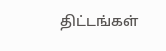திட்டங்கள்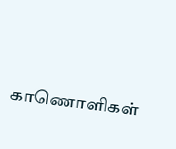காணொளிகள்